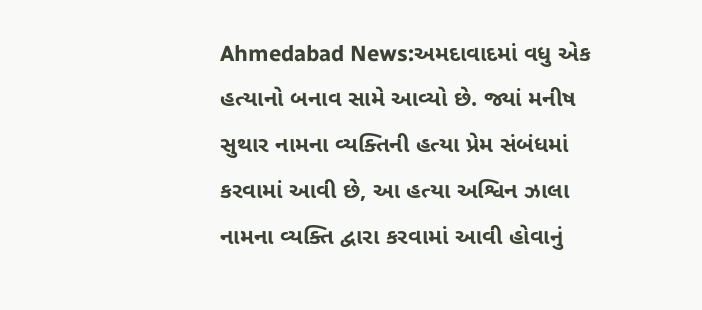Ahmedabad News:અમદાવાદમાં વધુ એક હત્યાનો બનાવ સામે આવ્યો છે. જ્યાં મનીષ સુથાર નામના વ્યક્તિની હત્યા પ્રેમ સંબંધમાં કરવામાં આવી છે, આ હત્યા અશ્વિન ઝાલા નામના વ્યક્તિ દ્વારા કરવામાં આવી હોવાનું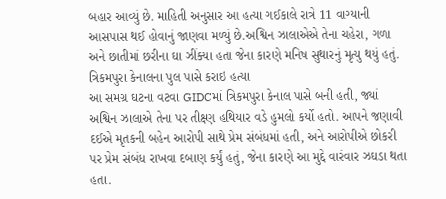બહાર આવ્યું છે. માહિતી અનુસાર આ હત્યા ગઈકાલે રાત્રે 11 વાગ્યાની આસપાસ થઈ હોવાનું જાણવા મળ્યું છે.અશ્વિન ઝાલાએએ તેના ચહેરા, ગળા અને છાતીમાં છરીના ઘા ઝીંક્યા હતા જેના કારણે મનિષ સુથારનું મૃત્યુ થયું હતું.
ત્રિકમપુરા કેનાલના પુલ પાસે કરાઇ હત્યા
આ સમગ્ર ઘટના વટવા GIDCમાં ત્રિકમપુરા કેનાલ પાસે બની હતી, જ્યાં અશ્વિન ઝાલાએ તેના પર તીક્ષ્ણ હથિયાર વડે હુમલો કર્યો હતો. આપને જણાવી દઈએ મૃતકની બહેન આરોપી સાથે પ્રેમ સંબંધમાં હતી, અને આરોપીએ છોકરી પર પ્રેમ સંબંધ રાખવા દબાણ કર્યું હતું, જેના કારણે આ મુદ્દે વારંવાર ઝઘડા થતા હતા.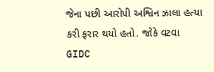જેના પછી આરોપી અશ્વિન ઝાલા હત્યા કરી ફરાર થયો હતો. જોકે વટવા GIDC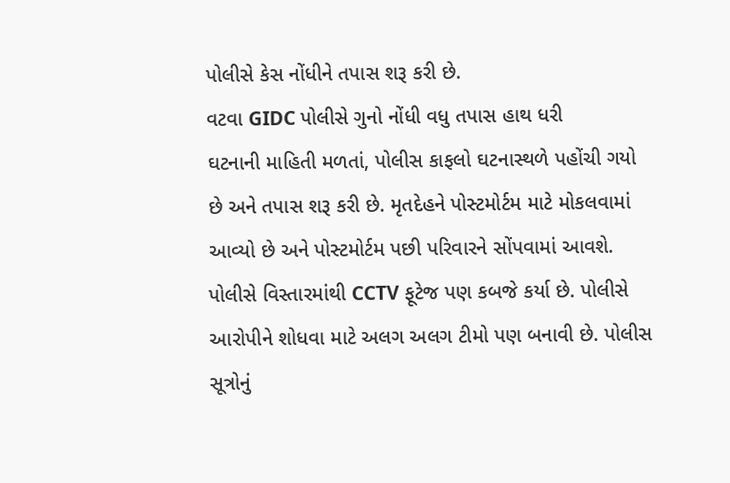પોલીસે કેસ નોંધીને તપાસ શરૂ કરી છે.
વટવા GIDC પોલીસે ગુનો નોંધી વધુ તપાસ હાથ ધરી
ઘટનાની માહિતી મળતાં, પોલીસ કાફલો ઘટનાસ્થળે પહોંચી ગયો છે અને તપાસ શરૂ કરી છે. મૃતદેહને પોસ્ટમોર્ટમ માટે મોકલવામાં આવ્યો છે અને પોસ્ટમોર્ટમ પછી પરિવારને સોંપવામાં આવશે. પોલીસે વિસ્તારમાંથી CCTV ફૂટેજ પણ કબજે કર્યા છે. પોલીસે આરોપીને શોધવા માટે અલગ અલગ ટીમો પણ બનાવી છે. પોલીસ સૂત્રોનું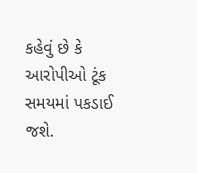કહેવું છે કે આરોપીઓ ટૂંક સમયમાં પકડાઈ જશે.